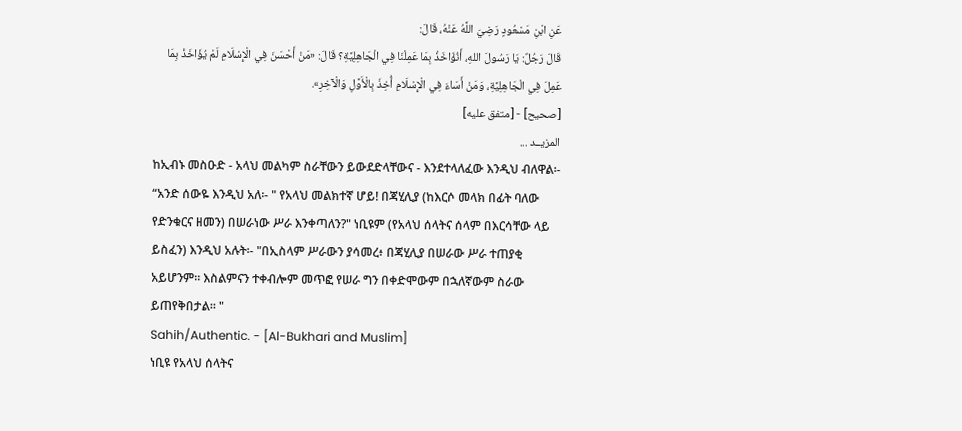عَنِ ابْنِ مَسْعُودٍ رَضِيَ اللَّهُ عَنْهُ، قَالَ:
قَالَ رَجُلٌ: يَا رَسُولَ اللهِ، أَنُؤَاخَذُ بِمَا عَمِلْنَا فِي الْجَاهِلِيَّةِ؟ قَالَ: «مَنْ أَحْسَنَ فِي الْإِسْلَامِ لَمْ يُؤَاخَذْ بِمَا عَمِلَ فِي الْجَاهِلِيَّةِ، وَمَنْ أَسَاءَ فِي الْإِسْلَامِ أُخِذَ بِالْأَوَّلِ وَالْآخِرِ».
[صحيح] - [متفق عليه]
المزيــد ...
ከኢብኑ መስዑድ - አላህ መልካም ስራቸውን ይውደድላቸውና - እንደተላለፈው እንዲህ ብለዋል፡-
“አንድ ሰውዬ እንዲህ አለ፡- " የአላህ መልክተኛ ሆይ! በጃሂሊያ (ከእርሶ መላክ በፊት ባለው የድንቁርና ዘመን) በሠራነው ሥራ እንቀጣለን?" ነቢዩም (የአላህ ሰላትና ሰላም በእርሳቸው ላይ ይስፈን) እንዲህ አሉት፡- "በኢስላም ሥራውን ያሳመረ፥ በጃሂሊያ በሠራው ሥራ ተጠያቂ አይሆንም። እስልምናን ተቀብሎም መጥፎ የሠራ ግን በቀድሞውም በኋለኛውም ስራው ይጠየቅበታል። "
Sahih/Authentic. - [Al-Bukhari and Muslim]
ነቢዩ የአላህ ሰላትና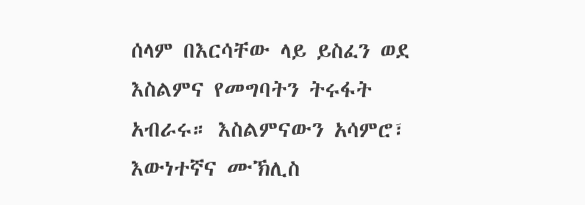ሰላም በእርሳቸው ላይ ይስፈን ወደ እስልምና የመግባትን ትሩፋት አብራሩ። እስልምናውን አሳምሮ፣ እውነተኛና ሙኽሊስ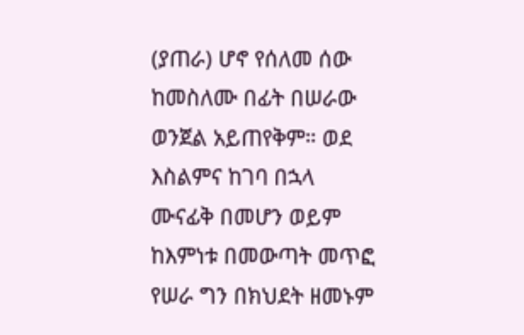(ያጠራ) ሆኖ የሰለመ ሰው ከመስለሙ በፊት በሠራው ወንጀል አይጠየቅም። ወደ እስልምና ከገባ በኋላ ሙናፊቅ በመሆን ወይም ከእምነቱ በመውጣት መጥፎ የሠራ ግን በክህደት ዘመኑም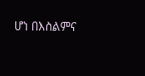ሆነ በእስልምና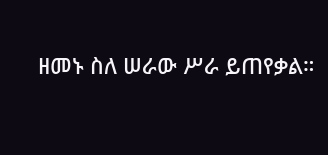ዘመኑ ስለ ሠራው ሥራ ይጠየቃል።